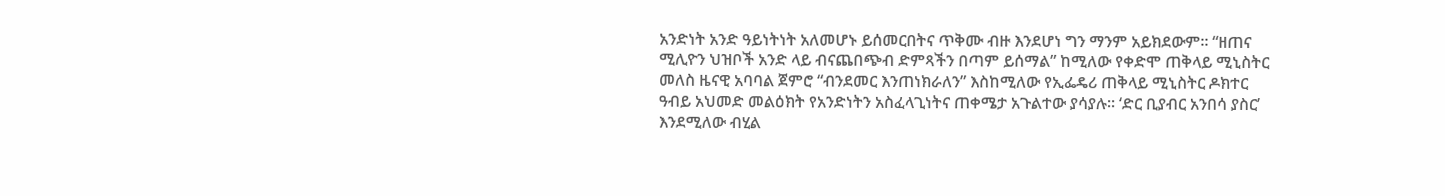አንድነት አንድ ዓይነትነት አለመሆኑ ይሰመርበትና ጥቅሙ ብዙ እንደሆነ ግን ማንም አይክደውም። “ዘጠና ሚሊዮን ህዝቦች አንድ ላይ ብናጨበጭብ ድምጻችን በጣም ይሰማል” ከሚለው የቀድሞ ጠቅላይ ሚኒስትር መለስ ዜናዊ አባባል ጀምሮ “ብንደመር እንጠነክራለን” እስከሚለው የኢፌዴሪ ጠቅላይ ሚኒስትር ዶክተር ዓብይ አህመድ መልዕክት የአንድነትን አስፈላጊነትና ጠቀሜታ አጉልተው ያሳያሉ። ‘ድር ቢያብር አንበሳ ያስር’ እንደሚለው ብሂል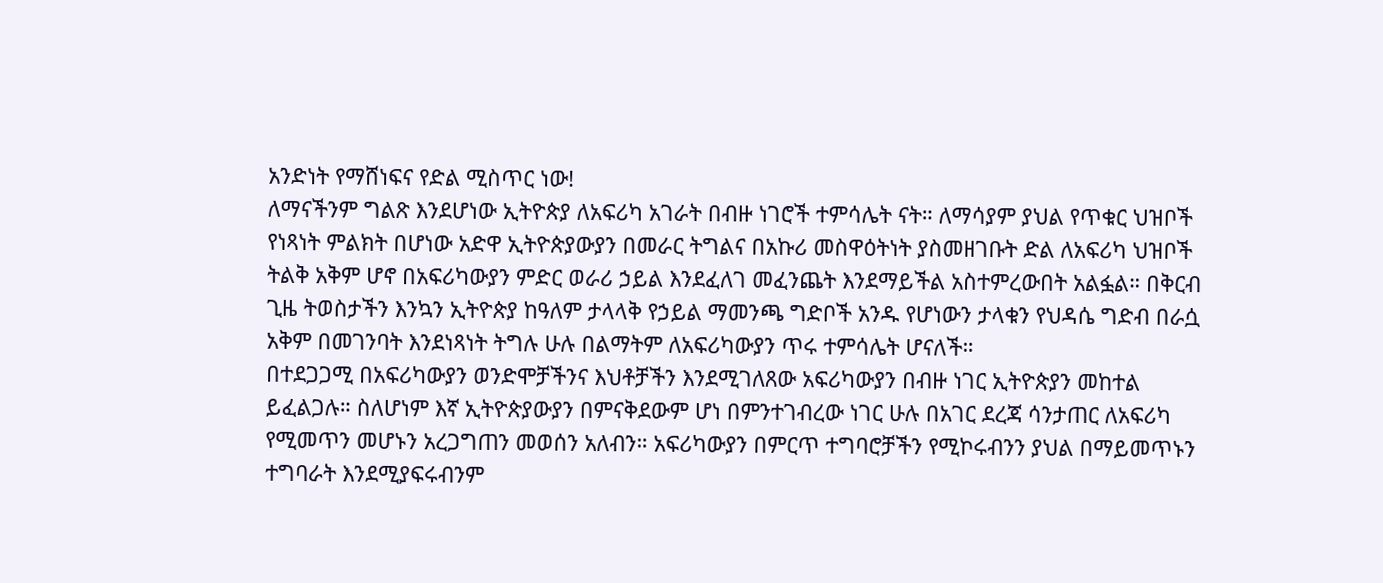አንድነት የማሸነፍና የድል ሚስጥር ነው!
ለማናችንም ግልጽ እንደሆነው ኢትዮጵያ ለአፍሪካ አገራት በብዙ ነገሮች ተምሳሌት ናት። ለማሳያም ያህል የጥቁር ህዝቦች የነጻነት ምልክት በሆነው አድዋ ኢትዮጵያውያን በመራር ትግልና በአኩሪ መስዋዕትነት ያስመዘገቡት ድል ለአፍሪካ ህዝቦች ትልቅ አቅም ሆኖ በአፍሪካውያን ምድር ወራሪ ኃይል እንደፈለገ መፈንጨት እንደማይችል አስተምረውበት አልፏል። በቅርብ ጊዜ ትወስታችን እንኳን ኢትዮጵያ ከዓለም ታላላቅ የኃይል ማመንጫ ግድቦች አንዱ የሆነውን ታላቁን የህዳሴ ግድብ በራሷ አቅም በመገንባት እንደነጻነት ትግሉ ሁሉ በልማትም ለአፍሪካውያን ጥሩ ተምሳሌት ሆናለች።
በተደጋጋሚ በአፍሪካውያን ወንድሞቻችንና እህቶቻችን እንደሚገለጸው አፍሪካውያን በብዙ ነገር ኢትዮጵያን መከተል ይፈልጋሉ። ስለሆነም እኛ ኢትዮጵያውያን በምናቅደውም ሆነ በምንተገብረው ነገር ሁሉ በአገር ደረጃ ሳንታጠር ለአፍሪካ የሚመጥን መሆኑን አረጋግጠን መወሰን አለብን። አፍሪካውያን በምርጥ ተግባሮቻችን የሚኮሩብንን ያህል በማይመጥኑን ተግባራት እንደሚያፍሩብንም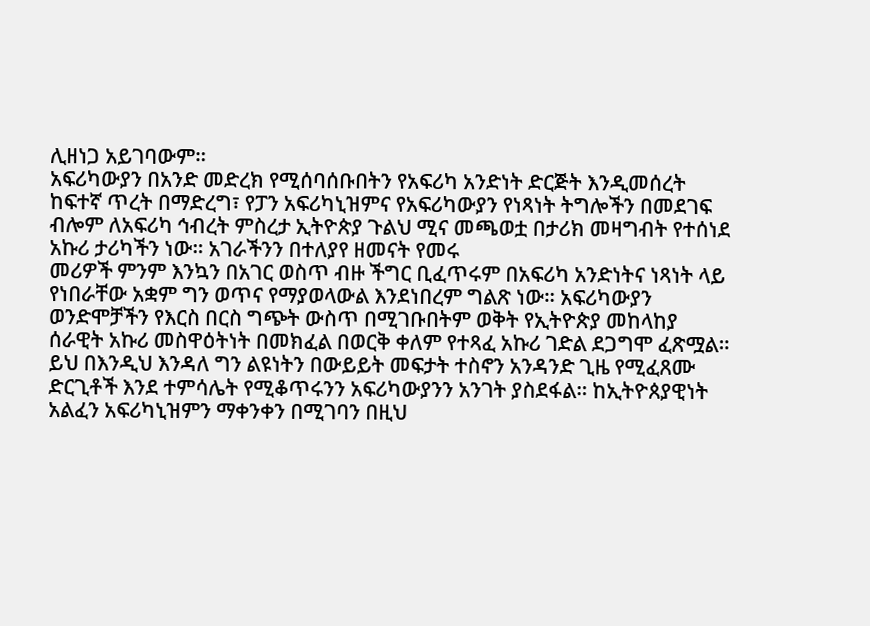ሊዘነጋ አይገባውም።
አፍሪካውያን በአንድ መድረክ የሚሰባሰቡበትን የአፍሪካ አንድነት ድርጅት እንዲመሰረት ከፍተኛ ጥረት በማድረግ፣ የፓን አፍሪካኒዝምና የአፍሪካውያን የነጻነት ትግሎችን በመደገፍ ብሎም ለአፍሪካ ኅብረት ምስረታ ኢትዮጵያ ጉልህ ሚና መጫወቷ በታሪክ መዛግብት የተሰነደ አኩሪ ታሪካችን ነው። አገራችንን በተለያየ ዘመናት የመሩ
መሪዎች ምንም እንኳን በአገር ወስጥ ብዙ ችግር ቢፈጥሩም በአፍሪካ አንድነትና ነጻነት ላይ የነበራቸው አቋም ግን ወጥና የማያወላውል እንደነበረም ግልጽ ነው። አፍሪካውያን ወንድሞቻችን የእርስ በርስ ግጭት ውስጥ በሚገቡበትም ወቅት የኢትዮጵያ መከላከያ ሰራዊት አኩሪ መስዋዕትነት በመክፈል በወርቅ ቀለም የተጻፈ አኩሪ ገድል ደጋግሞ ፈጽሟል።
ይህ በእንዲህ እንዳለ ግን ልዩነትን በውይይት መፍታት ተስኖን አንዳንድ ጊዜ የሚፈጸሙ ድርጊቶች እንደ ተምሳሌት የሚቆጥሩንን አፍሪካውያንን አንገት ያስደፋል። ከኢትዮጰያዊነት አልፈን አፍሪካኒዝምን ማቀንቀን በሚገባን በዚህ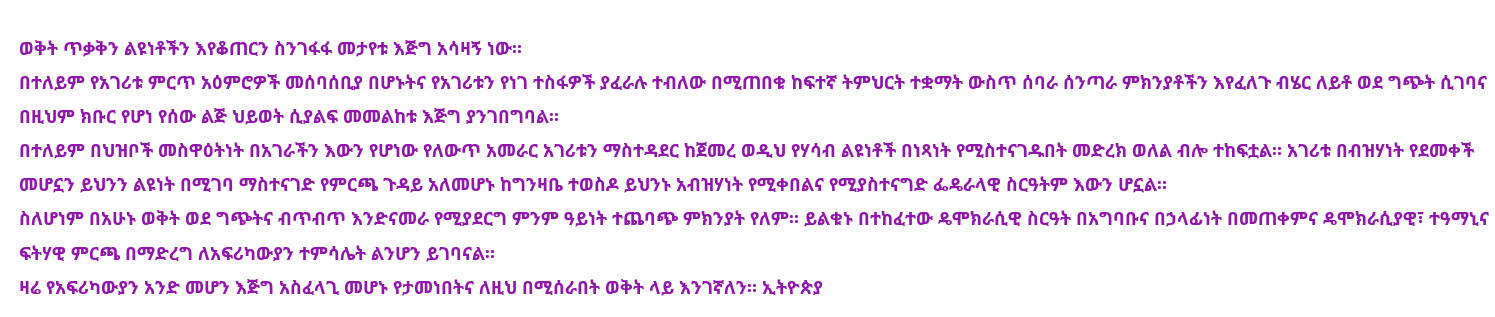ወቅት ጥቃቅን ልዩነቶችን እየቆጠርን ስንገፋፋ መታየቱ እጅግ አሳዛኝ ነው።
በተለይም የአገሪቱ ምርጥ አዕምሮዎች መሰባሰቢያ በሆኑትና የአገሪቱን የነገ ተስፋዎች ያፈራሉ ተብለው በሚጠበቁ ከፍተኛ ትምህርት ተቋማት ውስጥ ሰባራ ሰንጣራ ምክንያቶችን እየፈለጉ ብሄር ለይቶ ወደ ግጭት ሲገባና በዚህም ክቡር የሆነ የሰው ልጅ ህይወት ሲያልፍ መመልከቱ እጅግ ያንገበግባል።
በተለይም በህዝቦች መስዋዕትነት በአገራችን እውን የሆነው የለውጥ አመራር አገሪቱን ማስተዳደር ከጀመረ ወዲህ የሃሳብ ልዩነቶች በነጻነት የሚስተናገዱበት መድረክ ወለል ብሎ ተከፍቷል። አገሪቱ በብዝሃነት የደመቀች መሆኗን ይህንን ልዩነት በሚገባ ማስተናገድ የምርጫ ጉዳይ አለመሆኑ ከግንዛቤ ተወስዶ ይህንኑ አብዝሃነት የሚቀበልና የሚያስተናግድ ፌዴራላዊ ስርዓትም እውን ሆኗል።
ስለሆነም በአሁኑ ወቅት ወደ ግጭትና ብጥብጥ እንድናመራ የሚያደርግ ምንም ዓይነት ተጨባጭ ምክንያት የለም። ይልቁኑ በተከፈተው ዴሞክራሲዊ ስርዓት በአግባቡና በኃላፊነት በመጠቀምና ዴሞክራሲያዊ፣ ተዓማኒና ፍትሃዊ ምርጫ በማድረግ ለአፍሪካውያን ተምሳሌት ልንሆን ይገባናል።
ዛሬ የአፍሪካውያን አንድ መሆን እጅግ አስፈላጊ መሆኑ የታመነበትና ለዚህ በሚሰራበት ወቅት ላይ እንገኛለን። ኢትዮጵያ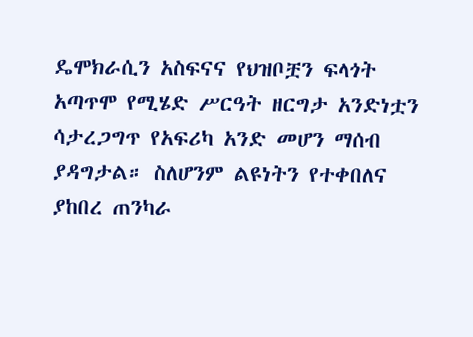ዴሞክራሲን አስፍናና የህዝቦቿን ፍላጎት አጣጥሞ የሚሄድ ሥርዓት ዘርግታ አንድነቷን ሳታረጋግጥ የአፍሪካ አንድ መሆን ማሰብ ያዳግታል። ስለሆንም ልዩነትን የተቀበለና ያከበረ ጠንካራ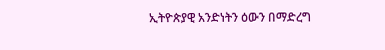ኢትዮጵያዊ አንድነትን ዕውን በማድረግ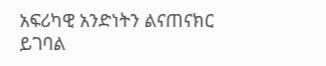አፍሪካዊ አንድነትን ልናጠናክር ይገባል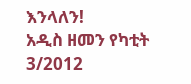እንላለን!
አዲስ ዘመን የካቲት 3/2012